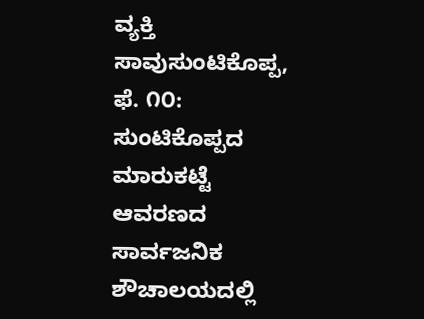ವ್ಯಕ್ತಿ ಸಾವುಸುಂಟಿಕೊಪ್ಪ, ಫೆ. ೧೦: ಸುಂಟಿಕೊಪ್ಪದ ಮಾರುಕಟ್ಟೆ ಆವರಣದ ಸಾರ್ವಜನಿಕ ಶೌಚಾಲಯದಲ್ಲಿ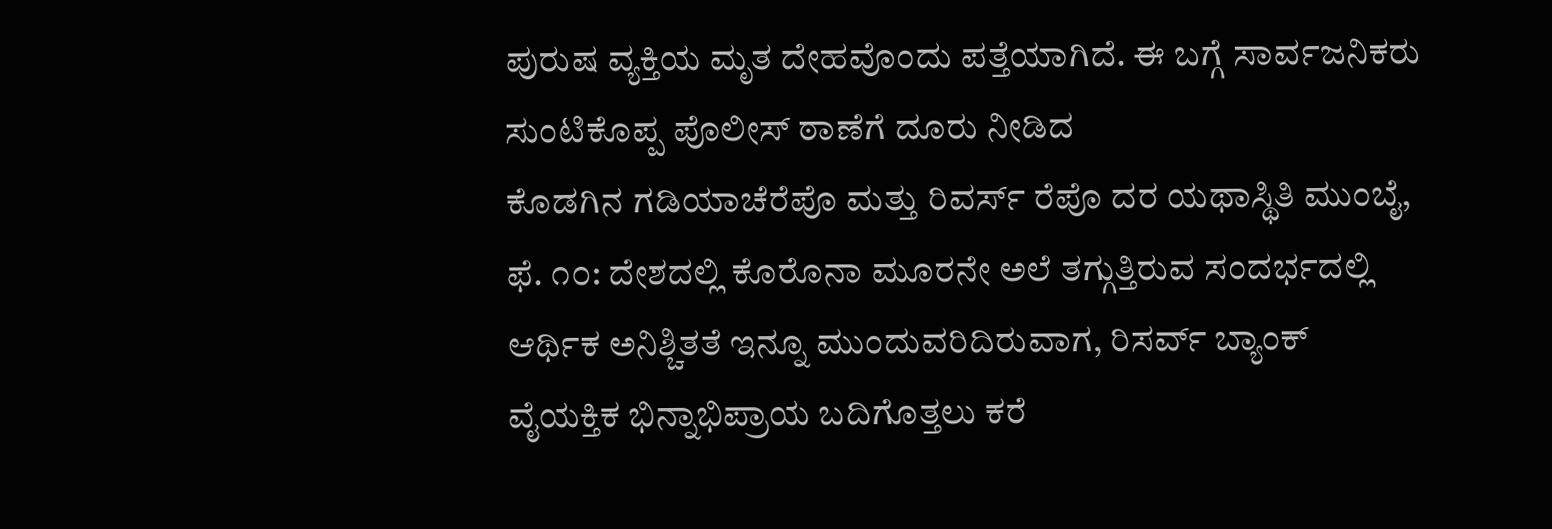ಪುರುಷ ವ್ಯಕ್ತಿಯ ಮೃತ ದೇಹವೊಂದು ಪತ್ತೆಯಾಗಿದೆ. ಈ ಬಗ್ಗೆ ಸಾರ್ವಜನಿಕರು ಸುಂಟಿಕೊಪ್ಪ ಪೊಲೀಸ್ ಠಾಣೆಗೆ ದೂರು ನೀಡಿದ
ಕೊಡಗಿನ ಗಡಿಯಾಚೆರೆಪೊ ಮತ್ತು ರಿವರ್ಸ್ ರೆಪೊ ದರ ಯಥಾಸ್ಥಿತಿ ಮುಂಬೈ, ಫೆ. ೧೦: ದೇಶದಲ್ಲಿ ಕೊರೊನಾ ಮೂರನೇ ಅಲೆ ತಗ್ಗುತ್ತಿರುವ ಸಂದರ್ಭದಲ್ಲಿ ಆರ್ಥಿಕ ಅನಿಶ್ಚಿತತೆ ಇನ್ನೂ ಮುಂದುವರಿದಿರುವಾಗ, ರಿಸರ್ವ್ ಬ್ಯಾಂಕ್
ವೈಯಕ್ತಿಕ ಭಿನ್ನಾಭಿಪ್ರಾಯ ಬದಿಗೊತ್ತಲು ಕರೆ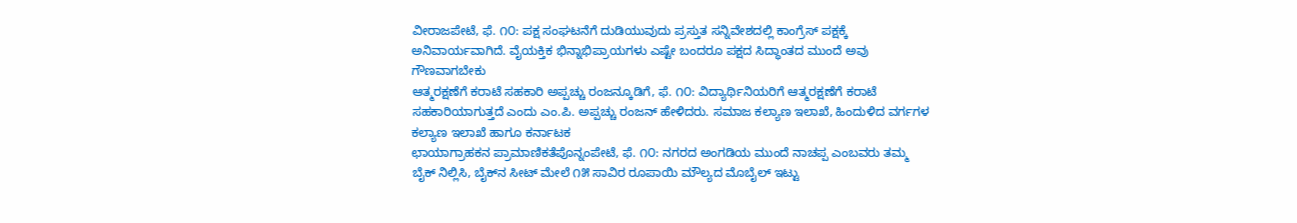ವೀರಾಜಪೇಟೆ, ಫೆ. ೧೦: ಪಕ್ಷ ಸಂಘಟನೆಗೆ ದುಡಿಯುವುದು ಪ್ರಸ್ತುತ ಸನ್ನಿವೇಶದಲ್ಲಿ ಕಾಂಗ್ರೆಸ್ ಪಕ್ಷಕ್ಕೆ ಅನಿವಾರ್ಯವಾಗಿದೆ. ವೈಯಕ್ತಿಕ ಭಿನ್ನಾಭಿಪ್ರಾಯಗಳು ಎಷ್ಟೇ ಬಂದರೂ ಪಕ್ಷದ ಸಿದ್ಧಾಂತದ ಮುಂದೆ ಅವು ಗೌಣವಾಗಬೇಕು
ಆತ್ಮರಕ್ಷಣೆಗೆ ಕರಾಟೆ ಸಹಕಾರಿ ಅಪ್ಪಚ್ಚು ರಂಜನ್ಕೂಡಿಗೆ, ಫೆ. ೧೦: ವಿದ್ಯಾರ್ಥಿನಿಯರಿಗೆ ಆತ್ಮರಕ್ಷಣೆಗೆ ಕರಾಟೆ ಸಹಕಾರಿಯಾಗುತ್ತದೆ ಎಂದು ಎಂ.ಪಿ. ಅಪ್ಪಚ್ಚು ರಂಜನ್ ಹೇಳಿದರು. ಸಮಾಜ ಕಲ್ಯಾಣ ಇಲಾಖೆ, ಹಿಂದುಳಿದ ವರ್ಗಗಳ ಕಲ್ಯಾಣ ಇಲಾಖೆ ಹಾಗೂ ಕರ್ನಾಟಕ
ಛಾಯಾಗ್ರಾಹಕನ ಪ್ರಾಮಾಣಿಕತೆಪೊನ್ನಂಪೇಟೆ, ಫೆ. ೧೦: ನಗರದ ಅಂಗಡಿಯ ಮುಂದೆ ನಾಚಪ್ಪ ಎಂಬವರು ತಮ್ಮ ಬೈಕ್ ನಿಲ್ಲಿಸಿ, ಬೈಕ್‌ನ ಸೀಟ್ ಮೇಲೆ ೧೫ ಸಾವಿರ ರೂಪಾಯಿ ಮೌಲ್ಯದ ಮೊಬೈಲ್ ಇಟ್ಟು